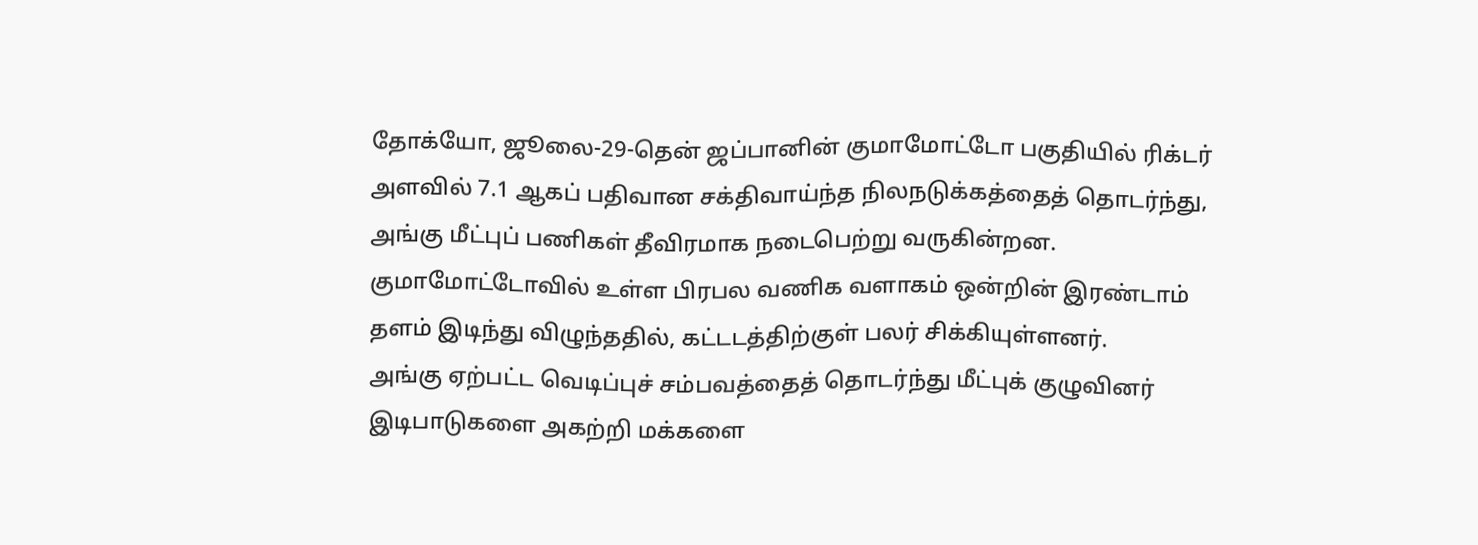தோக்யோ, ஜூலை-29-தென் ஜப்பானின் குமாமோட்டோ பகுதியில் ரிக்டர் அளவில் 7.1 ஆகப் பதிவான சக்திவாய்ந்த நிலநடுக்கத்தைத் தொடர்ந்து, அங்கு மீட்புப் பணிகள் தீவிரமாக நடைபெற்று வருகின்றன.
குமாமோட்டோவில் உள்ள பிரபல வணிக வளாகம் ஒன்றின் இரண்டாம் தளம் இடிந்து விழுந்ததில், கட்டடத்திற்குள் பலர் சிக்கியுள்ளனர்.
அங்கு ஏற்பட்ட வெடிப்புச் சம்பவத்தைத் தொடர்ந்து மீட்புக் குழுவினர் இடிபாடுகளை அகற்றி மக்களை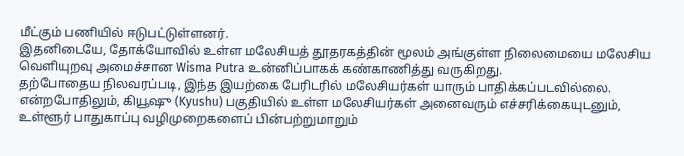மீட்கும் பணியில் ஈடுபட்டுள்ளனர்.
இதனிடையே, தோக்யோவில் உள்ள மலேசியத் தூதரகத்தின் மூலம் அங்குள்ள நிலைமையை மலேசிய வெளியுறவு அமைச்சான Wisma Putra உன்னிப்பாகக் கண்காணித்து வருகிறது.
தற்போதைய நிலவரப்படி, இந்த இயற்கை பேரிடரில் மலேசியர்கள் யாரும் பாதிக்கப்படவில்லை.
என்றபோதிலும், கியூஷு (Kyushu) பகுதியில் உள்ள மலேசியர்கள் அனைவரும் எச்சரிக்கையுடனும், உள்ளூர் பாதுகாப்பு வழிமுறைகளைப் பின்பற்றுமாறும்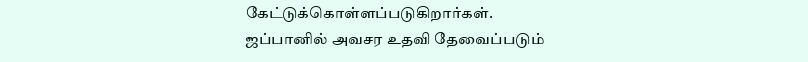கேட்டுக்கொள்ளப்படுகிறார்கள்.
ஜப்பானில் அவசர உதவி தேவைப்படும்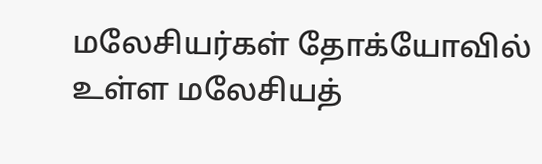மலேசியர்கள் தோக்யோவில் உள்ள மலேசியத்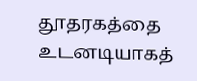தூதரகத்தை உடனடியாகத்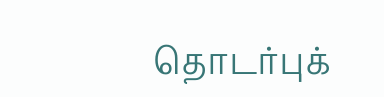தொடர்புக்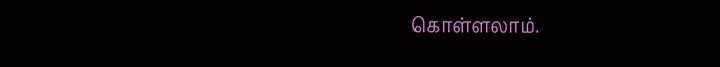கொள்ளலாம்.